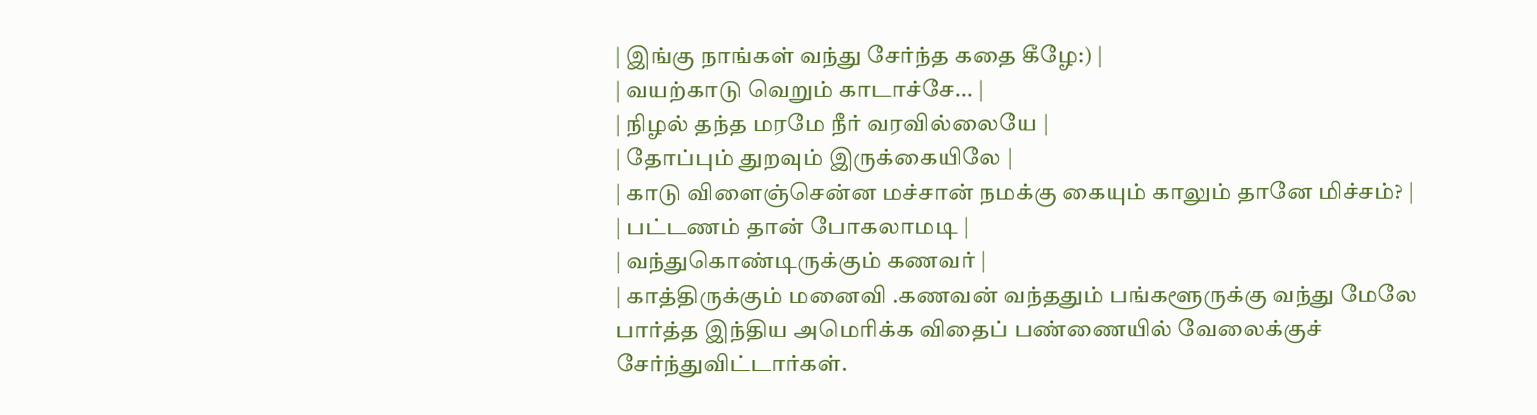| இங்கு நாங்கள் வந்து சேர்ந்த கதை கீழே:) |
| வயற்காடு வெறும் காடாச்சே... |
| நிழல் தந்த மரமே நீர் வரவில்லையே |
| தோப்பும் துறவும் இருக்கையிலே |
| காடு விளைஞ்சென்ன மச்சான் நமக்கு கையும் காலும் தானே மிச்சம்? |
| பட்டணம் தான் போகலாமடி |
| வந்துகொண்டிருக்கும் கணவர் |
| காத்திருக்கும் மனைவி .கணவன் வந்ததும் பங்களூருக்கு வந்து மேலே பார்த்த இந்திய அமெரிக்க விதைப் பண்ணையில் வேலைக்குச் சேர்ந்துவிட்டார்கள்.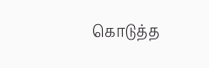கொடுத்த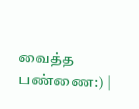வைத்த பண்ணை:) |